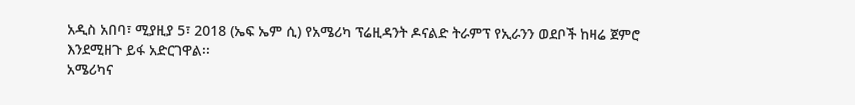አዲስ አበባ፣ ሚያዚያ 5፣ 2018 (ኤፍ ኤም ሲ) የአሜሪካ ፕሬዚዳንት ዶናልድ ትራምፕ የኢራንን ወደቦች ከዛሬ ጀምሮ እንደሚዘጉ ይፋ አድርገዋል፡፡
አሜሪካና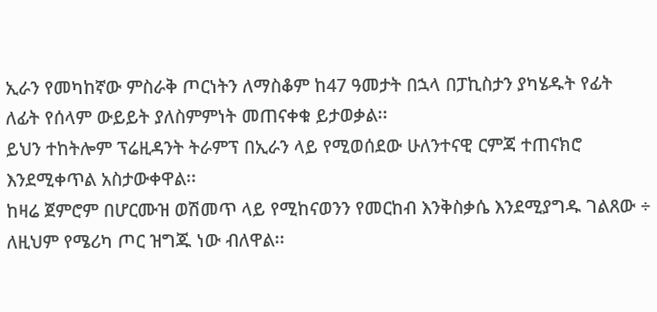ኢራን የመካከኛው ምስራቅ ጦርነትን ለማስቆም ከ47 ዓመታት በኋላ በፓኪስታን ያካሄዱት የፊት ለፊት የሰላም ውይይት ያለስምምነት መጠናቀቁ ይታወቃል፡፡
ይህን ተከትሎም ፕሬዚዳንት ትራምፕ በኢራን ላይ የሚወሰደው ሁለንተናዊ ርምጃ ተጠናክሮ እንደሚቀጥል አስታውቀዋል፡፡
ከዛሬ ጀምሮም በሆርሙዝ ወሽመጥ ላይ የሚከናወንን የመርከብ እንቅስቃሴ እንደሚያግዱ ገልጸው ÷ ለዚህም የሜሪካ ጦር ዝግጁ ነው ብለዋል፡፡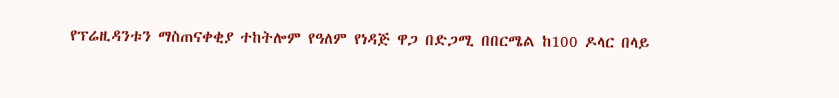የፕሬዚዳንቱን ማስጠናቀቂያ ተከትሎም የዓለም የነዳጅ ዋጋ በድጋሚ በበርሜል ከ100 ዶላር በላይ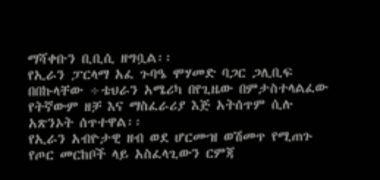ማሻቀቡን ቢቢሲ ዘግቧል፡፡
የኢራን ፓርላማ አፈ ጉባዔ ሞሃመድ ባጋር ጋሊቢፍ በበኩላቸው ÷ቴህራን አሜሪካ በየጊዜው በምታስተላልፈው የትኛውም ዘቻ እና ማስፈራሪያ እጅ አትሰጥም ሲሉ አጽንኦት ሰጥተዋል፡፡
የኢራን አብዮታዊ ዘብ ወደ ሆርሙዝ ወሽመጥ የሚጠጉ የጦር መርከቦች ላይ አስፈላጊውን ርምጃ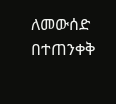ለመውሰድ በተጠንቀቅ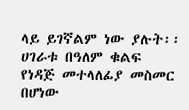ላይ ይገኛልም ነው ያሉት፡፡
ሀገራቱ በዓለም ቁልፍ የነዳጅ መተላለፊያ መስመር በሆነው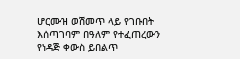ሆርሙዝ ወሽመጥ ላይ የገቡበት እሰጣገባም በዓለም የተፈጠረውን የነዳጅ ቀውስ ይበልጥ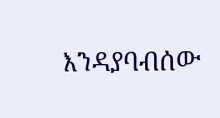እንዳያባብሰው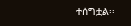ተሰግቷል፡፡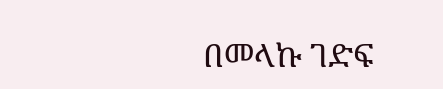በመላኩ ገድፍ